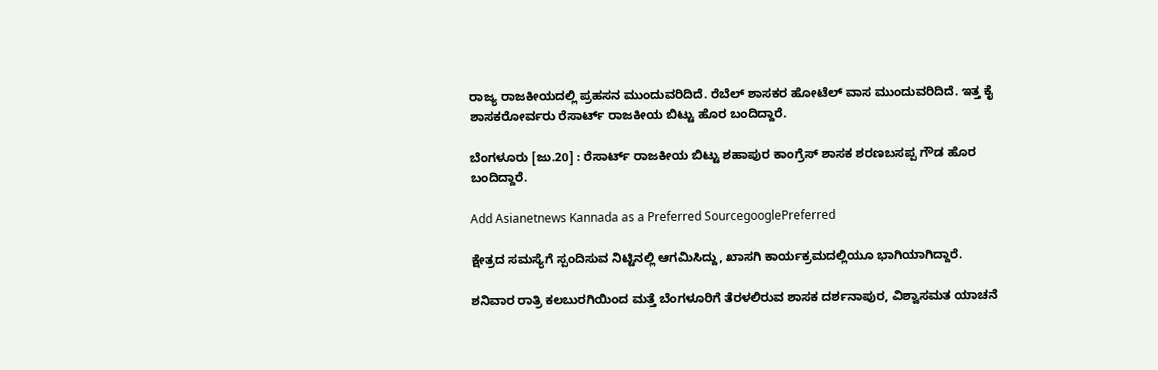ರಾಜ್ಯ ರಾಜಕೀಯದಲ್ಲಿ ಪ್ರಹಸನ ಮುಂದುವರಿದಿದೆ. ರೆಬೆಲ್ ಶಾಸಕರ ಹೋಟೆಲ್ ವಾಸ ಮುಂದುವರಿದಿದೆ. ಇತ್ತ ಕೈ ಶಾಸಕರೋರ್ವರು ರೆಸಾರ್ಟ್ ರಾಜಕೀಯ ಬಿಟ್ಟು ಹೊರ ಬಂದಿದ್ದಾರೆ.

ಬೆಂಗಳೂರು [ಜು.20] : ರೆಸಾರ್ಟ್ ರಾಜಕೀಯ ಬಿಟ್ಟು ಶಹಾಪುರ ಕಾಂಗ್ರೆಸ್ ಶಾಸಕ ಶರಣಬಸಪ್ಪ ಗೌಡ ಹೊರ ಬಂದಿದ್ದಾರೆ.

Add Asianetnews Kannada as a Preferred SourcegooglePreferred

ಕ್ಷೇತ್ರದ ಸಮಸ್ಯೆಗೆ ಸ್ಪಂದಿಸುವ ನಿಟ್ಟಿನಲ್ಲಿ ಆಗಮಿಸಿದ್ದು, ಖಾಸಗಿ ಕಾರ್ಯಕ್ರಮದಲ್ಲಿಯೂ ಭಾಗಿಯಾಗಿದ್ದಾರೆ.

ಶನಿವಾರ ರಾತ್ರಿ ಕಲಬುರಗಿಯಿಂದ ಮತ್ತೆ ಬೆಂಗಳೂರಿಗೆ ತೆರಳಲಿರುವ ಶಾಸಕ ದರ್ಶನಾಪುರ, ವಿಶ್ವಾಸಮತ ಯಾಚನೆ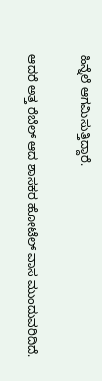ಹಿನ್ನೆಲೆ ಆಗಮಿಸುತ್ತಿದ್ದಾರೆ.

ಆದರೆ ಅತ್ತ ರೆಬೆಲ್ ಆದ ಶಾಸಕರ ಹೋಟೆಲ್ ವಾಸ ಮುಂದುವರಿದಿದೆ.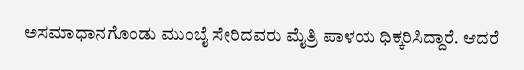ಅಸಮಾಧಾನಗೊಂಡು ಮುಂಬೈ ಸೇರಿದವರು ಮೈತ್ರಿ ಪಾಳಯ ಧಿಕ್ಕರಿಸಿದ್ದಾರೆ. ಆದರೆ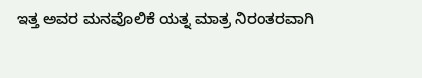ಇತ್ತ ಅವರ ಮನವೊಲಿಕೆ ಯತ್ನ ಮಾತ್ರ ನಿರಂತರವಾಗಿ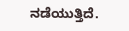ನಡೆಯುತ್ತಿದೆ.